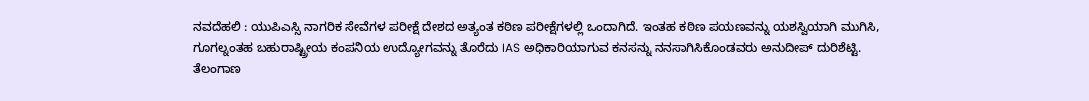ನವದೆಹಲಿ : ಯುಪಿಎಸ್ಸಿ ನಾಗರಿಕ ಸೇವೆಗಳ ಪರೀಕ್ಷೆ ದೇಶದ ಅತ್ಯಂತ ಕಠಿಣ ಪರೀಕ್ಷೆಗಳಲ್ಲಿ ಒಂದಾಗಿದೆ. ಇಂತಹ ಕಠಿಣ ಪಯಣವನ್ನು ಯಶಸ್ವಿಯಾಗಿ ಮುಗಿಸಿ, ಗೂಗಲ್ನಂತಹ ಬಹುರಾಷ್ಟ್ರೀಯ ಕಂಪನಿಯ ಉದ್ಯೋಗವನ್ನು ತೊರೆದು IAS ಅಧಿಕಾರಿಯಾಗುವ ಕನಸನ್ನು ನನಸಾಗಿಸಿಕೊಂಡವರು ಅನುದೀಪ್ ದುರಿಶೆಟ್ಟಿ.
ತೆಲಂಗಾಣ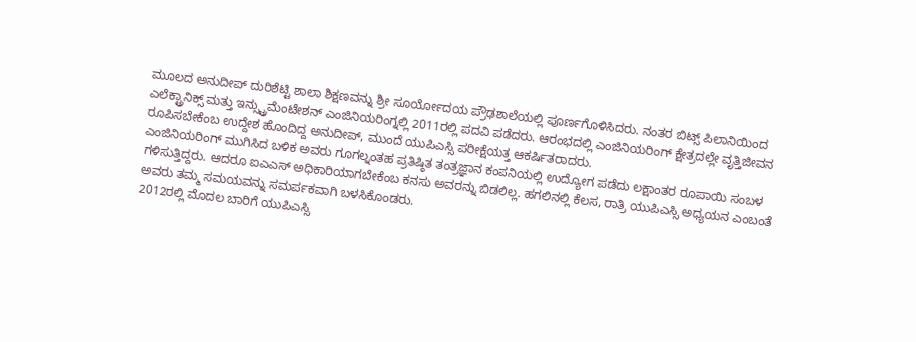ಮೂಲದ ಅನುದೀಪ್ ದುರಿಶೆಟ್ಟಿ ಶಾಲಾ ಶಿಕ್ಷಣವನ್ನು ಶ್ರೀ ಸೂರ್ಯೋದಯ ಪ್ರೌಢಶಾಲೆಯಲ್ಲಿ ಪೂರ್ಣಗೊಳಿಸಿದರು. ನಂತರ ಬಿಟ್ಸ್ ಪಿಲಾನಿಯಿಂದ ಎಲೆಕ್ಟ್ರಾನಿಕ್ಸ್ ಮತ್ತು ಇನ್ಸ್ಟ್ರುಮೆಂಟೇಶನ್ ಎಂಜಿನಿಯರಿಂಗ್ನಲ್ಲಿ 2011ರಲ್ಲಿ ಪದವಿ ಪಡೆದರು. ಆರಂಭದಲ್ಲಿ ಎಂಜಿನಿಯರಿಂಗ್ ಕ್ಷೇತ್ರದಲ್ಲೇ ವೃತ್ತಿಜೀವನ ರೂಪಿಸಬೇಕೆಂಬ ಉದ್ದೇಶ ಹೊಂದಿದ್ದ ಅನುದೀಪ್, ಮುಂದೆ ಯುಪಿಎಸ್ಸಿ ಪರೀಕ್ಷೆಯತ್ತ ಆಕರ್ಷಿತರಾದರು.
ಎಂಜಿನಿಯರಿಂಗ್ ಮುಗಿಸಿದ ಬಳಿಕ ಅವರು ಗೂಗಲ್ನಂತಹ ಪ್ರತಿಷ್ಠಿತ ತಂತ್ರಜ್ಞಾನ ಕಂಪನಿಯಲ್ಲಿ ಉದ್ಯೋಗ ಪಡೆದು ಲಕ್ಷಾಂತರ ರೂಪಾಯಿ ಸಂಬಳ ಗಳಿಸುತ್ತಿದ್ದರು. ಆದರೂ ಐಎಎಸ್ ಅಧಿಕಾರಿಯಾಗಬೇಕೆಂಬ ಕನಸು ಅವರನ್ನು ಬಿಡಲಿಲ್ಲ. ಹಗಲಿನಲ್ಲಿ ಕೆಲಸ, ರಾತ್ರಿ ಯುಪಿಎಸ್ಸಿ ಅಧ್ಯಯನ ಎಂಬಂತೆ ಅವರು ತಮ್ಮ ಸಮಯವನ್ನು ಸಮರ್ಪಕವಾಗಿ ಬಳಸಿಕೊಂಡರು.
2012ರಲ್ಲಿ ಮೊದಲ ಬಾರಿಗೆ ಯುಪಿಎಸ್ಸಿ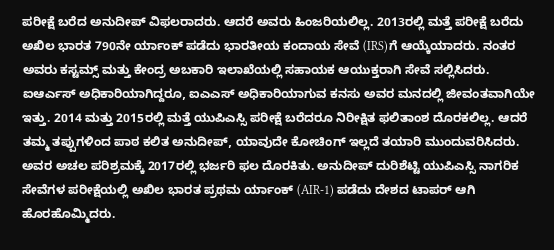ಪರೀಕ್ಷೆ ಬರೆದ ಅನುದೀಪ್ ವಿಫಲರಾದರು. ಆದರೆ ಅವರು ಹಿಂಜರಿಯಲಿಲ್ಲ. 2013ರಲ್ಲಿ ಮತ್ತೆ ಪರೀಕ್ಷೆ ಬರೆದು ಅಖಿಲ ಭಾರತ 790ನೇ ರ್ಯಾಂಕ್ ಪಡೆದು ಭಾರತೀಯ ಕಂದಾಯ ಸೇವೆ (IRS)ಗೆ ಆಯ್ಕೆಯಾದರು. ನಂತರ ಅವರು ಕಸ್ಟಮ್ಸ್ ಮತ್ತು ಕೇಂದ್ರ ಅಬಕಾರಿ ಇಲಾಖೆಯಲ್ಲಿ ಸಹಾಯಕ ಆಯುಕ್ತರಾಗಿ ಸೇವೆ ಸಲ್ಲಿಸಿದರು.
ಐಆರ್ಎಸ್ ಅಧಿಕಾರಿಯಾಗಿದ್ದರೂ, ಐಎಎಸ್ ಅಧಿಕಾರಿಯಾಗುವ ಕನಸು ಅವರ ಮನದಲ್ಲಿ ಜೀವಂತವಾಗಿಯೇ ಇತ್ತು. 2014 ಮತ್ತು 2015ರಲ್ಲಿ ಮತ್ತೆ ಯುಪಿಎಸ್ಸಿ ಪರೀಕ್ಷೆ ಬರೆದರೂ ನಿರೀಕ್ಷಿತ ಫಲಿತಾಂಶ ದೊರಕಲಿಲ್ಲ. ಆದರೆ ತಮ್ಮ ತಪ್ಪುಗಳಿಂದ ಪಾಠ ಕಲಿತ ಅನುದೀಪ್, ಯಾವುದೇ ಕೋಚಿಂಗ್ ಇಲ್ಲದೆ ತಯಾರಿ ಮುಂದುವರಿಸಿದರು.
ಅವರ ಅಚಲ ಪರಿಶ್ರಮಕ್ಕೆ 2017ರಲ್ಲಿ ಭರ್ಜರಿ ಫಲ ದೊರಕಿತು. ಅನುದೀಪ್ ದುರಿಶೆಟ್ಟಿ ಯುಪಿಎಸ್ಸಿ ನಾಗರಿಕ ಸೇವೆಗಳ ಪರೀಕ್ಷೆಯಲ್ಲಿ ಅಖಿಲ ಭಾರತ ಪ್ರಥಮ ರ್ಯಾಂಕ್ (AIR-1) ಪಡೆದು ದೇಶದ ಟಾಪರ್ ಆಗಿ ಹೊರಹೊಮ್ಮಿದರು.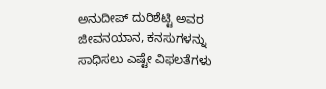ಅನುದೀಪ್ ದುರಿಶೆಟ್ಟಿ ಅವರ ಜೀವನಯಾನ, ಕನಸುಗಳನ್ನು ಸಾಧಿಸಲು ಎಷ್ಟೇ ವಿಫಲತೆಗಳು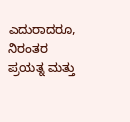ಎದುರಾದರೂ, ನಿರಂತರ ಪ್ರಯತ್ನ ಮತ್ತು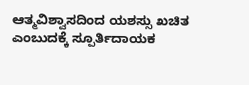ಆತ್ಮವಿಶ್ವಾಸದಿಂದ ಯಶಸ್ಸು ಖಚಿತ ಎಂಬುದಕ್ಕೆ ಸ್ಪೂರ್ತಿದಾಯಕ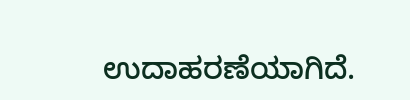ಉದಾಹರಣೆಯಾಗಿದೆ.